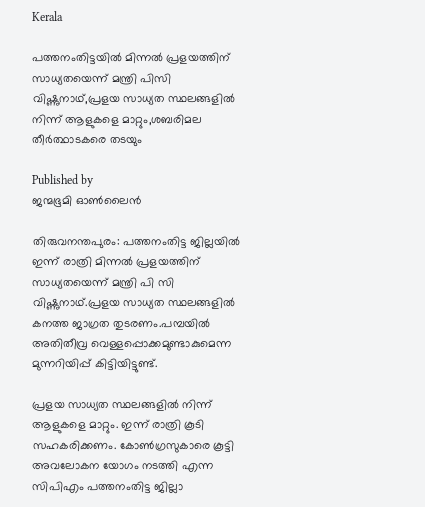Kerala

പത്തനംതിട്ടയില്‍ മിന്നല്‍ പ്രളയത്തിന് സാധ്യതയെന്ന് മന്ത്രി പിസി വിഷ്ണുനാഥ്,പ്രളയ സാധ്യത സ്ഥലങ്ങളില്‍ നിന്ന് ആളുകളെ മാറ്റും,ശബരിമല തീര്‍ത്ഥാടകരെ തടയും

Published by
ജന്മഭൂമി ഓണ്‍ലൈന്‍

തിരുവനന്തപുരം: പത്തനംതിട്ട ജില്ലയില്‍ ഇന്ന് രാത്രി മിന്നല്‍ പ്രളയത്തിന് സാധ്യതയെന്ന് മന്ത്രി പി സി വിഷ്ണുനാഥ്.പ്രളയ സാധ്യത സ്ഥലങ്ങളില്‍ കനത്ത ജാഗ്രത തുടരണം.പമ്പയില്‍ അതിതീവ്ര വെള്ളപ്പൊക്കമുണ്ടാകുമെന്ന മുന്നറിയിപ്പ് കിട്ടിയിട്ടുണ്ട്.

പ്രളയ സാധ്യത സ്ഥലങ്ങളില്‍ നിന്ന് ആളുകളെ മാറ്റും. ഇന്ന് രാത്രി കൂടി സഹകരിക്കണം. കോണ്‍ഗ്രസുകാരെ കൂട്ടി അവലോകന യോഗം നടത്തി എന്ന സിപിഎം പത്തനംതിട്ട ജില്ലാ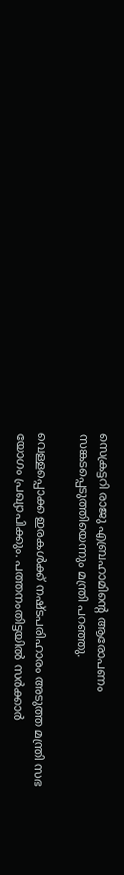സെക്രട്ടറി രാജു എബ്രഹാമിന്റെ ആരോപണം സങ്കടപ്പെടുത്തിയെന്നും മന്ത്രി പറഞ്ഞു.

വെള്ളപ്പൊക്ക ഇരകള്‍ക്ക് നഷ്ടപരിഹാരം അടുത്ത മന്ത്രി സഭ യോഗം പ്രഖ്യാപിക്കും. പത്തനംതിട്ടയില്‍ സര്‍ക്കാര്‍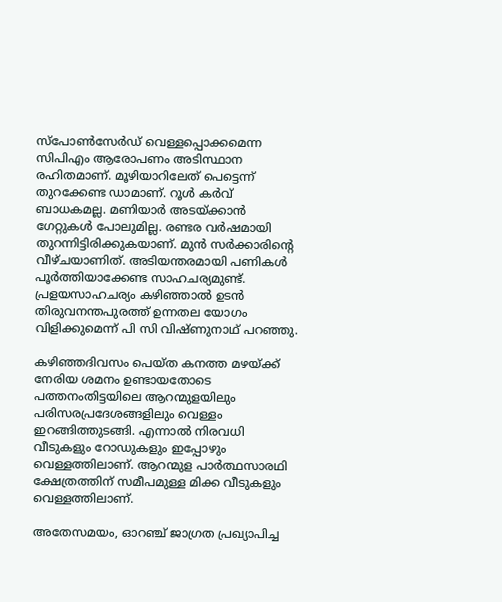സ്‌പോണ്‍സേര്‍ഡ് വെള്ളപ്പൊക്കമെന്ന സിപിഎം ആരോപണം അടിസ്ഥാന രഹിതമാണ്. മൂഴിയാറിലേത് പെട്ടെന്ന് തുറക്കേണ്ട ഡാമാണ്. റൂള്‍ കര്‍വ് ബാധകമല്ല. മണിയാര്‍ അടയ്‌ക്കാന്‍ ഗേറ്റുകള്‍ പോലുമില്ല. രണ്ടര വര്‍ഷമായി തുറന്നിട്ടിരിക്കുകയാണ്. മുന്‍ സര്‍ക്കാരിന്റെ വീഴ്ചയാണിത്. അടിയന്തരമായി പണികള്‍ പൂര്‍ത്തിയാക്കേണ്ട സാഹചര്യമുണ്ട്. പ്രളയസാഹചര്യം കഴിഞ്ഞാല്‍ ഉടന്‍ തിരുവനന്തപുരത്ത് ഉന്നതല യോഗം വിളിക്കുമെന്ന് പി സി വിഷ്ണുനാഥ് പറഞ്ഞു.

കഴിഞ്ഞദിവസം പെയ്ത കനത്ത മഴയ്‌ക്ക് നേരിയ ശമനം ഉണ്ടായതോടെ പത്തനംതിട്ടയിലെ ആറന്മുളയിലും പരിസരപ്രദേശങ്ങളിലും വെള്ളം ഇറങ്ങിത്തുടങ്ങി. എന്നാല്‍ നിരവധി വീടുകളും റോഡുകളും ഇപ്പോഴും വെള്ളത്തിലാണ്. ആറന്മുള പാര്‍ത്ഥസാരഥി ക്ഷേത്രത്തിന് സമീപമുള്ള മിക്ക വീടുകളും വെള്ളത്തിലാണ്.

അതേസമയം, ഓറഞ്ച് ജാഗ്രത പ്രഖ്യാപിച്ച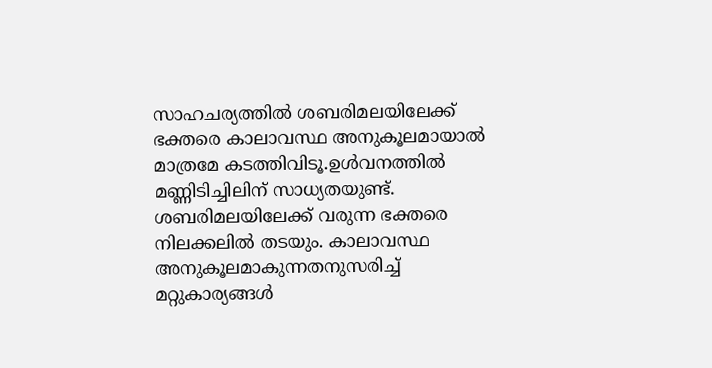സാഹചര്യത്തില്‍ ശബരിമലയിലേക്ക് ഭക്തരെ കാലാവസ്ഥ അനുകൂലമായാല്‍ മാത്രമേ കടത്തിവിടൂ.ഉള്‍വനത്തില്‍ മണ്ണിടിച്ചിലിന് സാധ്യതയുണ്ട്. ശബരിമലയിലേക്ക് വരുന്ന ഭക്തരെ നിലക്കലില്‍ തടയും. കാലാവസ്ഥ അനുകൂലമാകുന്നതനുസരിച്ച് മറ്റുകാര്യങ്ങള്‍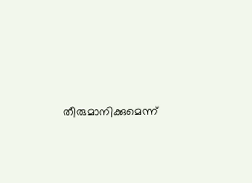തീരുമാനിക്കുമെന്ന്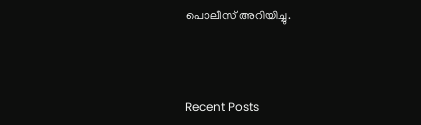പൊലീസ് അറിയിച്ചു.



Recent Posts